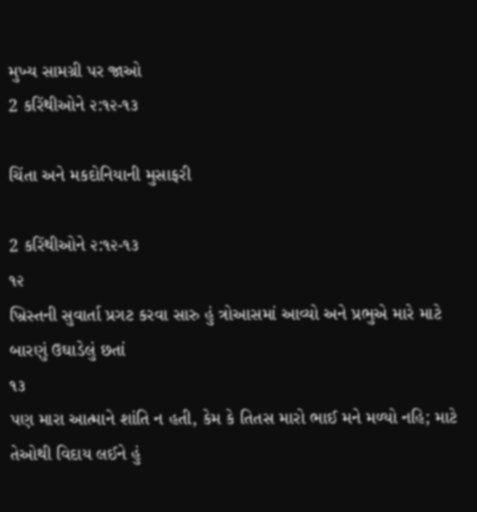મુખ્ય સામગ્રી પર જાઓ
2 કરિંથીઓને ૨:૧૨-૧૩

ચિંતા અને મકદોનિયાની મુસાફરી

2 કરિંથીઓને ૨:૧૨-૧૩
૧૨
ખ્રિસ્તની સુવાર્તા પ્રગટ કરવા સારુ હું ત્રોઆસમાં આવ્યો અને પ્રભુએ મારે માટે બારણું ઉઘાડેલું છતાં
૧૩
પણ મારા આત્માને શાંતિ ન હતી, કેમ કે તિતસ મારો ભાઈ મને મળ્યો નહિ; માટે તેઓથી વિદાય લઈને હું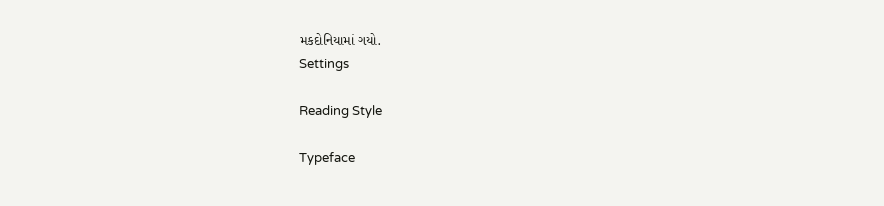મકદોનિયામાં ગયો.
Settings

Reading Style

Typeface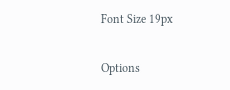Font Size 19px

Options